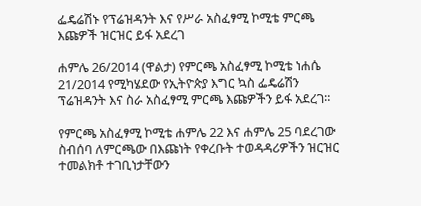ፌዴሬሽኑ የፕሬዝዳንት እና የሥራ አስፈፃሚ ኮሚቴ ምርጫ እጩዎች ዝርዝር ይፋ አደረገ

ሐምሌ 26/2014 (ዋልታ) የምርጫ አስፈፃሚ ኮሚቴ ነሐሴ 21/2014 የሚካሄደው የኢትዮጵያ እግር ኳስ ፌዴሬሽን ፕሬዝዳንት እና ስራ አስፈፃሚ ምርጫ እጩዎችን ይፋ አደረገ።

የምርጫ አስፈፃሚ ኮሚቴ ሐምሌ 22 እና ሐምሌ 25 ባደረገው ስብሰባ ለምርጫው በእጩነት የቀረቡት ተወዳዳሪዎችን ዝርዝር ተመልክቶ ተገቢነታቸውን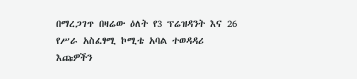በማረጋገጥ በዛሬው ዕለት የ3 ፕሬዝዳንት እና 26 የሥራ አስፈፃሚ ኮሚቴ አባል ተወዳዳሪ እጩዎችን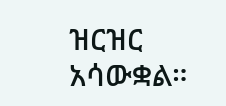ዝርዝር አሳውቋል።